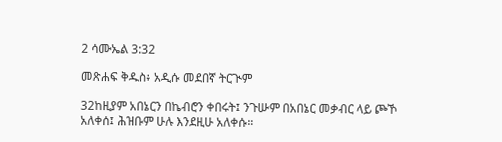2 ሳሙኤል 3:32

መጽሐፍ ቅዱስ፥ አዲሱ መደበኛ ትርጒም

32ከዚያም አበኔርን በኬብሮን ቀበሩት፤ ንጉሡም በአበኔር መቃብር ላይ ጮኾ አለቀሰ፤ ሕዝቡም ሁሉ እንደዚሁ አለቀሱ።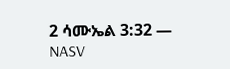2 ሳሙኤል 3:32 — NASV